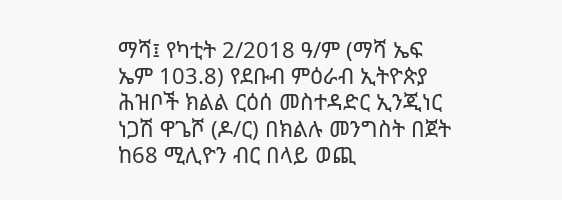ማሻ፤ የካቲት 2/2018 ዓ/ም (ማሻ ኤፍ ኤም 103.8) የደቡብ ምዕራብ ኢትዮጵያ ሕዝቦች ክልል ርዕሰ መስተዳድር ኢንጂነር ነጋሽ ዋጌሾ (ዶ/ር) በክልሉ መንግስት በጀት ከ68 ሚሊዮን ብር በላይ ወጪ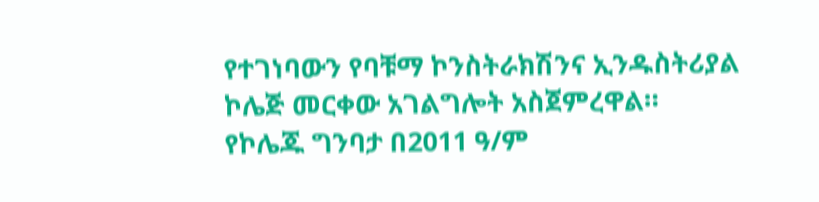የተገነባውን የባቹማ ኮንስትራክሽንና ኢንዱስትሪያል ኮሌጅ መርቀው አገልግሎት አስጀምረዋል።
የኮሌጁ ግንባታ በ2011 ዓ/ም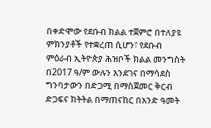በቀድሞው የደቡብ ክልል ተጀምሮ በተለያዩ ምክንያቶች የተቋረጠ ሲሆን፣ የደቡብ ምዕራብ ኢትዮጵያ ሕዝቦች ክልል መንግስት በ2017 ዓ/ም ውሉን እንደገና በማሳደስ ግንባታውን በድጋሚ በማስጀመር ቅርብ ድጋፍና ክትትል በማጠናከር በአንድ ዓመት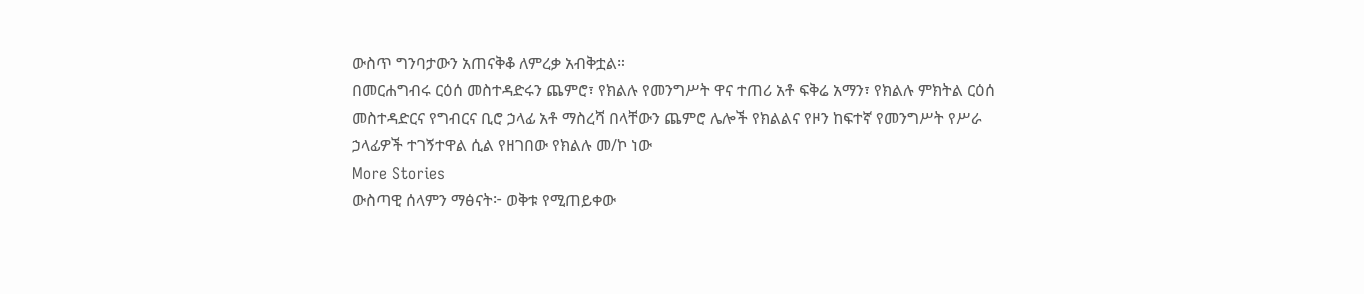ውስጥ ግንባታውን አጠናቅቆ ለምረቃ አብቅቷል።
በመርሐግብሩ ርዕሰ መስተዳድሩን ጨምሮ፣ የክልሉ የመንግሥት ዋና ተጠሪ አቶ ፍቅሬ አማን፣ የክልሉ ምክትል ርዕሰ መስተዳድርና የግብርና ቢሮ ኃላፊ አቶ ማስረሻ በላቸውን ጨምሮ ሌሎች የክልልና የዞን ከፍተኛ የመንግሥት የሥራ ኃላፊዎች ተገኝተዋል ሲል የዘገበው የክልሉ መ/ኮ ነው
More Stories
ውስጣዊ ሰላምን ማፅናት፦ ወቅቱ የሚጠይቀው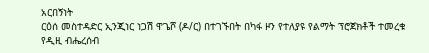አርበኝነት
ርዕሰ መስተዳድር ኢንጂነር ነጋሽ ዋጌሾ (ዶ/ር) በተገኙበት በካፋ ዞን የተለያዩ የልማት ፕሮጀክቶች ተመረቁ
የዲዚ ብሔረሰብ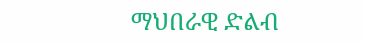ማህበራዊ ድልብ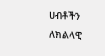ሀብቶችን ለክልላዊ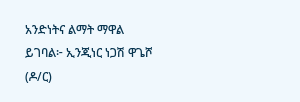አንድነትና ልማት ማዋል ይገባል፦ ኢንጂነር ነጋሽ ዋጌሾ (ዶ/ር)